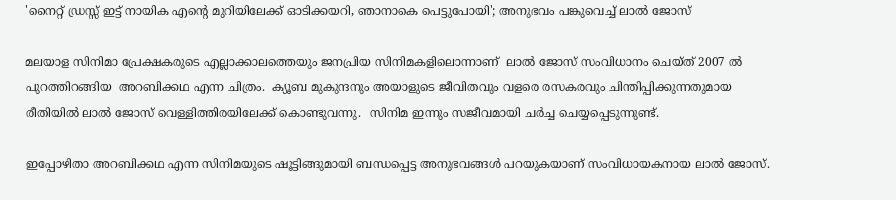'നൈറ്റ് ഡ്രസ്സ് ഇട്ട് നായിക എന്റെ മുറിയിലേക്ക് ഓടിക്കയറി, ഞാനാകെ പെട്ടുപോയി'; അനുഭവം പങ്കുവെച്ച് ലാൽ ജോസ്

മലയാള സിനിമാ പ്രേക്ഷകരുടെ എല്ലാക്കാലത്തെയും ജനപ്രിയ സിനിമകളിലൊന്നാണ്  ലാൽ ജോസ് സംവിധാനം ചെയ്ത് 2007 ൽ പുറത്തിറങ്ങിയ  അറബിക്കഥ എന്ന ചിത്രം.  ക്യൂബ മുകുന്ദനും അയാളുടെ ജീവിതവും വളരെ രസകരവും ചിന്തിപ്പിക്കുന്നതുമായ രീതിയിൽ ലാൽ ജോസ് വെള്ളിത്തിരയിലേക്ക് കൊണ്ടുവന്നു.  സിനിമ ഇന്നും സജീവമായി ചർച്ച ചെയ്യപ്പെടുന്നുണ്ട്.

ഇപ്പോഴിതാ അറബിക്കഥ എന്ന സിനിമയുടെ ഷൂട്ടിങ്ങുമായി ബന്ധപ്പെട്ട അനുഭവങ്ങൾ പറയുകയാണ് സംവിധായകനായ ലാൽ ജോസ്.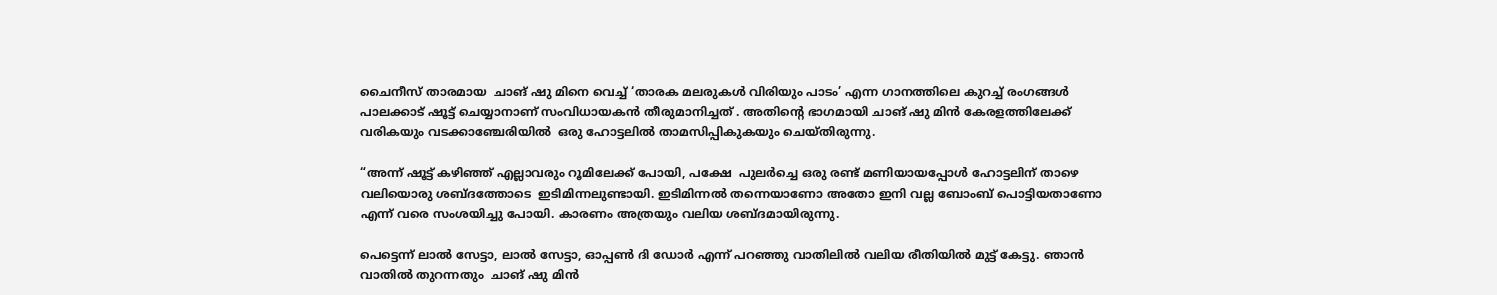ചൈനീസ് താരമായ  ചാങ് ഷു മിനെ വെച്ച് ‘താരക മലരുകൾ വിരിയും പാടം’ എന്ന ഗാനത്തിലെ കുറച്ച് രംഗങ്ങൾ പാലക്കാട് ഷൂട്ട് ചെയ്യാനാണ് സംവിധായകൻ തീരുമാനിച്ചത് . അതിന്റെ ഭാഗമായി ചാങ് ഷു മിൻ കേരളത്തിലേക്ക് വരികയും വടക്കാഞ്ചേരിയിൽ  ഒരു ഹോട്ടലിൽ താമസിപ്പികുകയും ചെയ്തിരുന്നു.

“അന്ന് ഷൂട്ട് കഴിഞ്ഞ് എല്ലാവരും റൂമിലേക്ക് പോയി, പക്ഷേ  പുലർച്ചെ ഒരു രണ്ട് മണിയായപ്പോൾ ഹോട്ടലിന് താഴെ വലിയൊരു ശബ്ദത്തോടെ  ഇടിമിന്നലുണ്ടായി. ഇടിമിന്നൽ തന്നെയാണോ അതോ ഇനി വല്ല ബോംബ് പൊട്ടിയതാണോ എന്ന് വരെ സംശയിച്ചു പോയി. കാരണം അത്രയും വലിയ ശബ്ദമായിരുന്നു.

പെട്ടെന്ന് ലാൽ സേട്ടാ, ലാൽ സേട്ടാ, ഓപ്പൺ ദി ഡോർ എന്ന് പറഞ്ഞു വാതിലിൽ വലിയ രീതിയിൽ മുട്ട് കേട്ടു. ഞാൻ വാതിൽ തുറന്നതും  ചാങ് ഷു മിൻ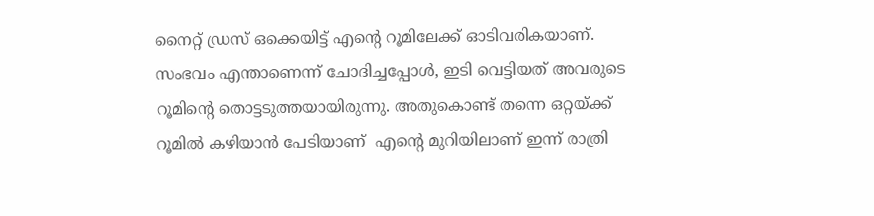നൈറ്റ് ഡ്രസ് ഒക്കെയിട്ട് എന്റെ റൂമിലേക്ക് ഓടിവരികയാണ്. സംഭവം എന്താണെന്ന് ചോദിച്ചപ്പോൾ, ഇടി വെട്ടിയത് അവരുടെ റൂമിന്റെ തൊട്ടടുത്തയായിരുന്നു. അതുകൊണ്ട് തന്നെ ഒറ്റയ്ക്ക് റൂമിൽ കഴിയാൻ പേടിയാണ്  എന്റെ മുറിയിലാണ് ഇന്ന് രാത്രി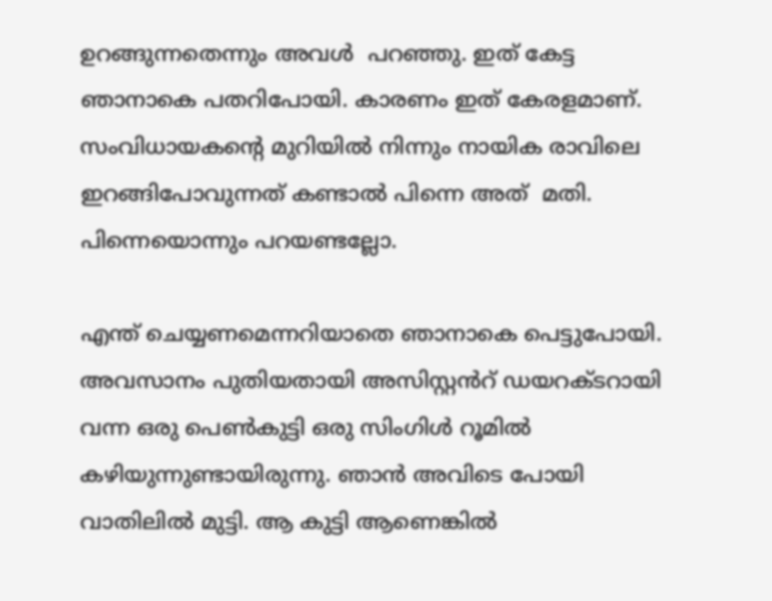ഉറങ്ങുന്നതെന്നും അവൾ  പറഞ്ഞു. ഇത് കേട്ട ഞാനാകെ പതറിപോയി. കാരണം ഇത് കേരളമാണ്. സംവിധായകന്റെ മുറിയിൽ നിന്നും നായിക രാവിലെ ഇറങ്ങിപോവുന്നത് കണ്ടാൽ പിന്നെ അത്  മതി. പിന്നെയൊന്നും പറയണ്ടല്ലോ.

എന്ത് ചെയ്യണമെന്നറിയാതെ ഞാനാകെ പെട്ടുപോയി. അവസാനം പുതിയതായി അസിസ്റ്റൻറ് ഡയറക്ടറായി വന്ന ഒരു പെൺകുട്ടി ഒരു സിംഗിൾ റൂമിൽ കഴിയുന്നുണ്ടായിരുന്നു. ഞാൻ അവിടെ പോയി വാതിലിൽ മുട്ടി. ആ കുട്ടി ആണെങ്കിൽ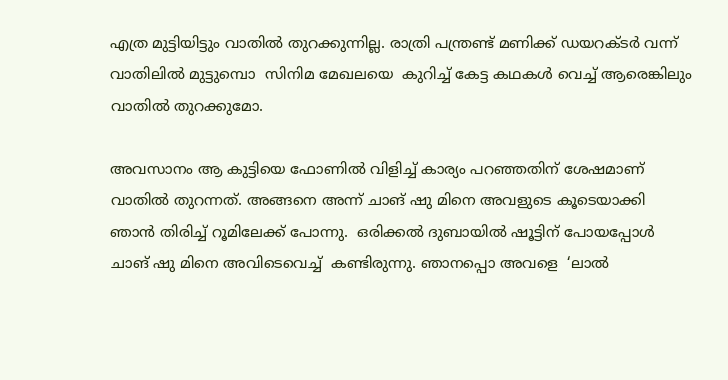എത്ര മുട്ടിയിട്ടും വാതിൽ തുറക്കുന്നില്ല. രാത്രി പന്ത്രണ്ട് മണിക്ക് ഡയറക്ടർ വന്ന് വാതിലിൽ മുട്ടുമ്പൊ  സിനിമ മേഖലയെ  കുറിച്ച് കേട്ട കഥകൾ വെച്ച് ആരെങ്കിലും വാതിൽ തുറക്കുമോ.

അവസാനം ആ കുട്ടിയെ ഫോണിൽ വിളിച്ച് കാര്യം പറഞ്ഞതിന് ശേഷമാണ് വാതിൽ തുറന്നത്. അങ്ങനെ അന്ന് ചാങ് ഷു മിനെ അവളുടെ കൂടെയാക്കി ഞാൻ തിരിച്ച് റൂമിലേക്ക് പോന്നു.  ഒരിക്കൽ ദുബായിൽ ഷൂട്ടിന് പോയപ്പോൾ ചാങ് ഷു മിനെ അവിടെവെച്ച്  കണ്ടിരുന്നു. ഞാനപ്പൊ അവളെ  ‘ലാൽ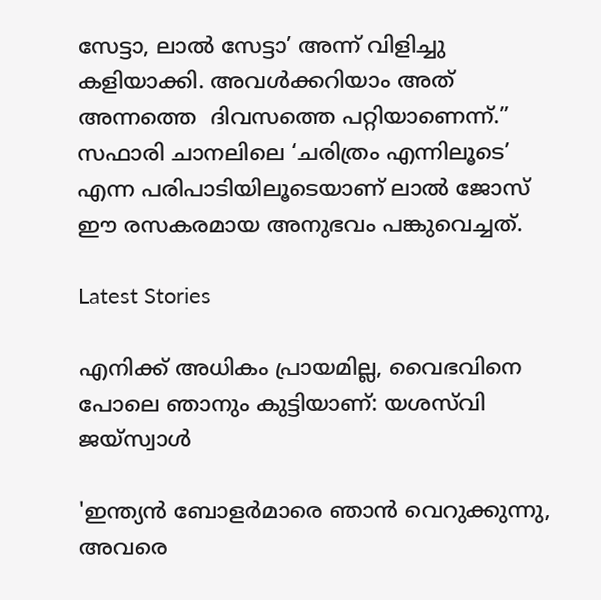സേട്ടാ, ലാൽ സേട്ടാ’ അന്ന് വിളിച്ചു കളിയാക്കി. അവൾക്കറിയാം അത് അന്നത്തെ  ദിവസത്തെ പറ്റിയാണെന്ന്.” സഫാരി ചാനലിലെ ‘ചരിത്രം എന്നിലൂടെ’ എന്ന പരിപാടിയിലൂടെയാണ് ലാൽ ജോസ് ഈ രസകരമായ അനുഭവം പങ്കുവെച്ചത്.

Latest Stories

എനിക്ക് അധികം പ്രായമില്ല, വൈഭവിനെ പോലെ ഞാനും കുട്ടിയാണ്: യശസ്‌വി ജയ്‌സ്വാൾ

'ഇന്ത്യൻ ബോളർമാരെ ഞാൻ വെറുക്കുന്നു, അവരെ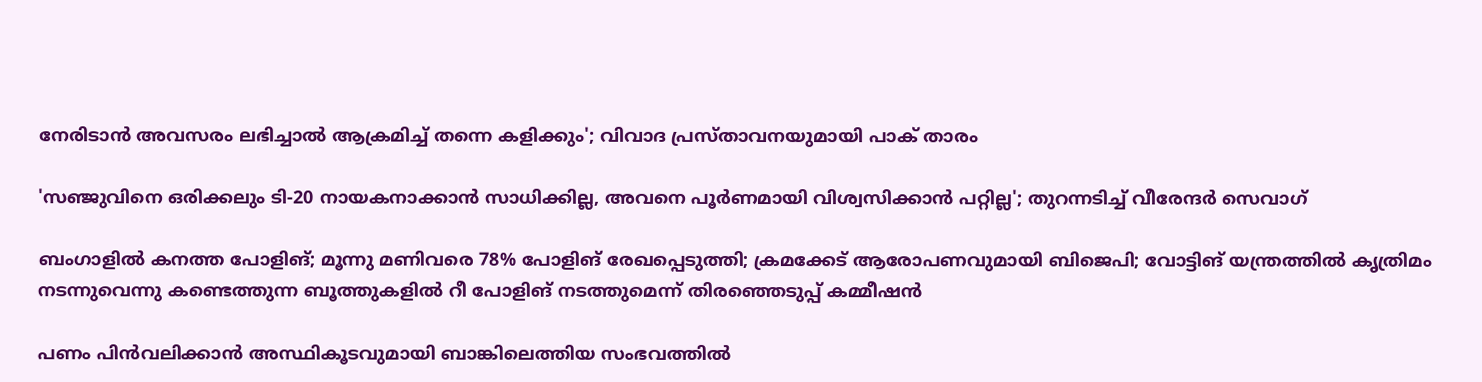നേരിടാൻ അവസരം ലഭിച്ചാൽ ആക്രമിച്ച് തന്നെ കളിക്കും'; വിവാദ പ്രസ്താവനയുമായി പാക് താരം

'സഞ്ജുവിനെ ഒരിക്കലും ടി-20 നായകനാക്കാൻ സാധിക്കില്ല, അവനെ പൂർണമായി വിശ്വസിക്കാൻ പറ്റില്ല'; തുറന്നടിച്ച് വീരേന്ദര്‍ സെവാഗ്

ബംഗാളില്‍ കനത്ത പോളിങ്; മൂന്നു മണിവരെ 78% പോളിങ് രേഖപ്പെടുത്തി; ക്രമക്കേട് ആരോപണവുമായി ബിജെപി; വോട്ടിങ് യന്ത്രത്തില്‍ കൃത്രിമം നടന്നുവെന്നു കണ്ടെത്തുന്ന ബൂത്തുകളില്‍ റീ പോളിങ് നടത്തുമെന്ന് തിരഞ്ഞെടുപ്പ് കമ്മീഷന്‍

പണം പിന്‍വലിക്കാന്‍ അസ്ഥികൂടവുമായി ബാങ്കിലെത്തിയ സംഭവത്തില്‍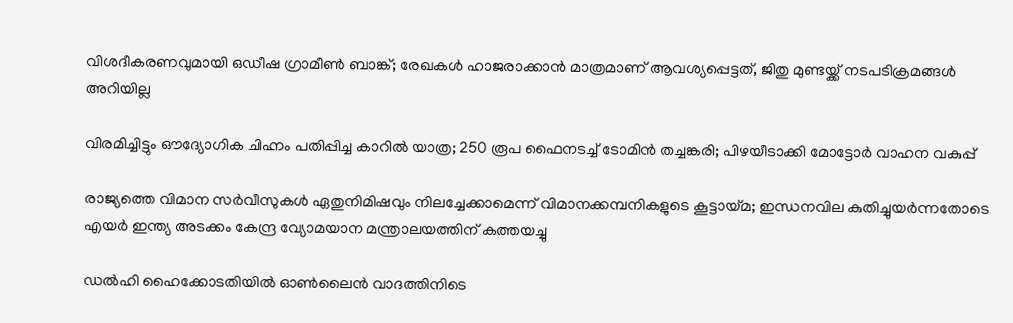വിശദീകരണവുമായി ഒഡീഷ ഗ്രാമീണ്‍ ബാങ്ക്; രേഖകള്‍ ഹാജരാക്കാന്‍ മാത്രമാണ് ആവശ്യപ്പെട്ടത്, ജിതു മുണ്ടയ്ക്ക് നടപടിക്രമങ്ങള്‍ അറിയില്ല

വിരമിച്ചിട്ടും ഔദ്യോഗിക ചിഹ്നം പതിപ്പിച്ച കാറിൽ യാത്ര; 250 രൂപ ഫൈനടച്ച് ടോമിൻ ത‍ച്ചങ്കരി; പിഴയീ‌ടാക്കി മോട്ടോർ വാഹന വകുപ്പ്

രാജ്യത്തെ വിമാന സര്‍വീസുകള്‍ ഏതുനിമിഷവും നിലച്ചേക്കാമെന്ന് വിമാനക്കമ്പനികളുടെ കൂട്ടായ്മ; ഇന്ധനവില കുതിച്ചുയര്‍ന്നതോടെ എയര്‍ ഇന്ത്യ അടക്കം കേന്ദ്ര വ്യോമയാന മന്ത്രാലയത്തിന് കത്തയച്ചു

ഡല്‍ഹി ഹൈക്കോടതിയില്‍ ഓണ്‍ലൈന്‍ വാദത്തിനിടെ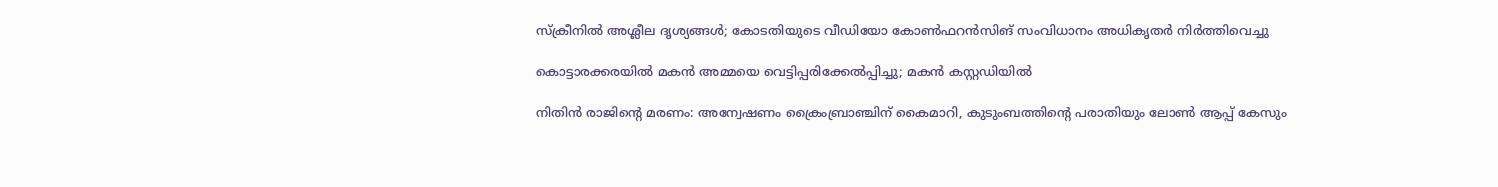സ്‌ക്രീനില്‍ അശ്ലീല ദൃശ്യങ്ങള്‍; കോടതിയുടെ വീഡിയോ കോണ്‍ഫറന്‍സിങ് സംവിധാനം അധികൃതര്‍ നിര്‍ത്തിവെച്ചു

കൊട്ടാരക്കരയിൽ മകൻ അമ്മയെ വെട്ടിപ്പരിക്കേൽപ്പിച്ചു; മകൻ കസ്റ്റഡിയിൽ

നിതിൻ രാജിന്റെ മരണം: അന്വേഷണം ക്രൈംബ്രാഞ്ചിന് കൈമാറി, കുടുംബത്തിന്റെ പരാതിയും ലോൺ ആപ്പ് കേസും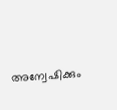അന്വേഷിക്കും